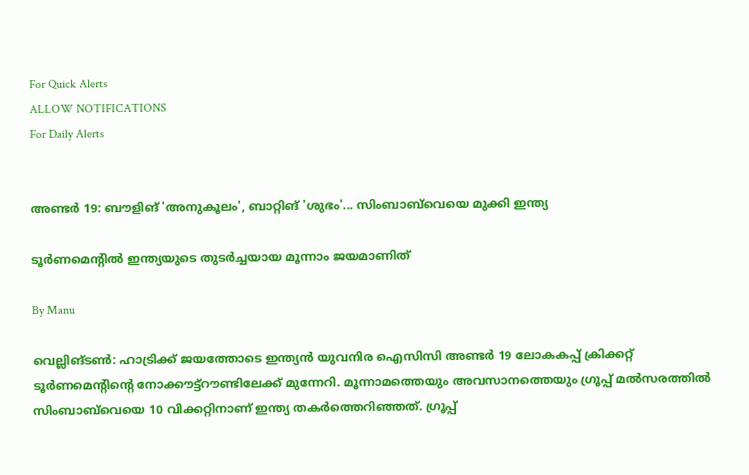For Quick Alerts
ALLOW NOTIFICATIONS
For Daily Alerts


അണ്ടര്‍ 19: ബൗളിങ് 'അനുകൂലം', ബാറ്റിങ് 'ശുഭം'... സിംബാബ്‌വെയെ മുക്കി ഇന്ത്യ

ടൂര്‍ണമെന്റില്‍ ഇന്ത്യയുടെ തുടര്‍ച്ചയായ മൂന്നാം ജയമാണിത്

By Manu

വെല്ലിങ്ടണ്‍: ഹാട്രിക്ക് ജയത്തോടെ ഇന്ത്യന്‍ യുവനിര ഐസിസി അണ്ടര്‍ 19 ലോകകപ്പ് ക്രിക്കറ്റ് ടൂര്‍ണമെന്റിന്റെ നോക്കൗട്ട്‌റൗണ്ടിലേക്ക് മുന്നേറി. മൂന്നാമത്തെയും അവസാനത്തെയും ഗ്രൂപ്പ് മല്‍സരത്തില്‍ സിംബാബ്‌വെയെ 10 വിക്കറ്റിനാണ് ഇന്ത്യ തകര്‍ത്തെറിഞ്ഞത്. ഗ്രൂപ്പ്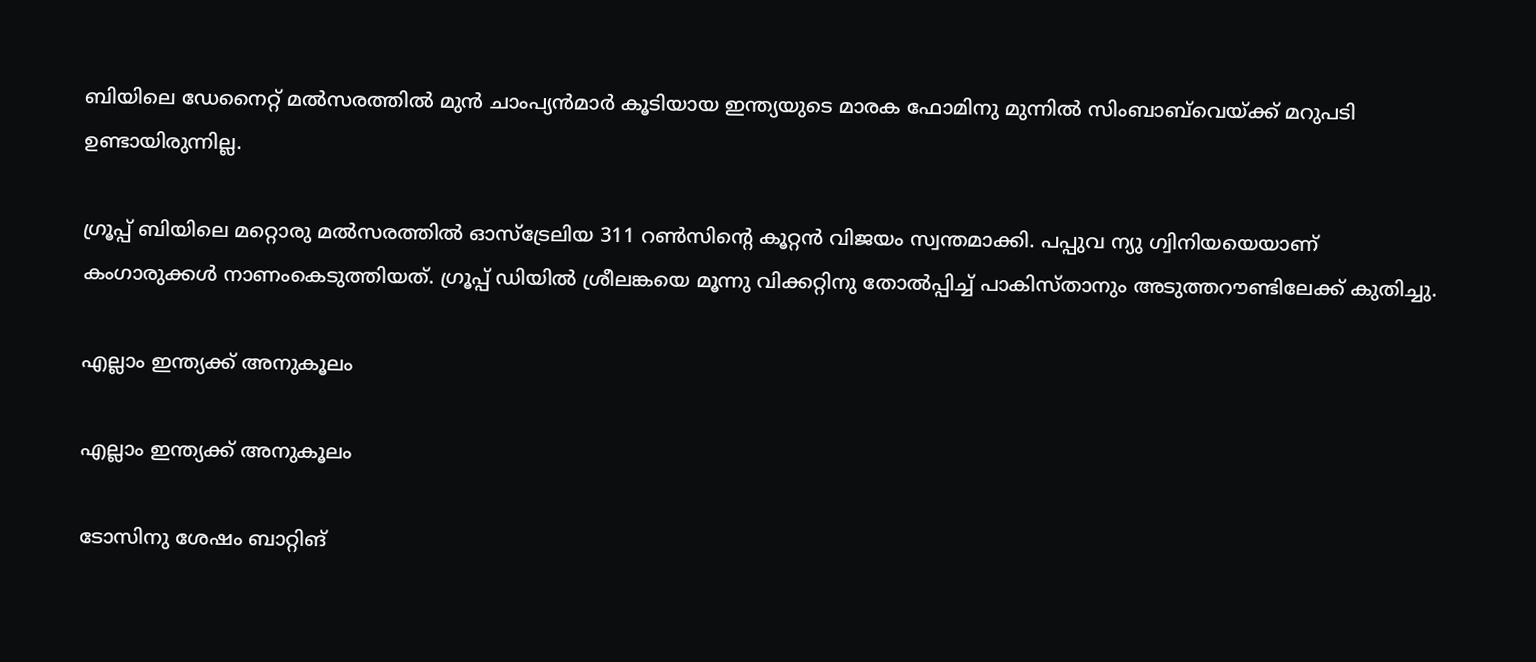ബിയിലെ ഡേനൈറ്റ് മല്‍സരത്തില്‍ മുന്‍ ചാംപ്യന്‍മാര്‍ കൂടിയായ ഇന്ത്യയുടെ മാരക ഫോമിനു മുന്നില്‍ സിംബാബ്‌വെയ്ക്ക് മറുപടി ഉണ്ടായിരുന്നില്ല.

ഗ്രൂപ്പ് ബിയിലെ മറ്റൊരു മല്‍സരത്തില്‍ ഓസ്‌ട്രേലിയ 311 റണ്‍സിന്റെ കൂറ്റന്‍ വിജയം സ്വന്തമാക്കി. പപ്പുവ ന്യു ഗ്വിനിയയെയാണ് കംഗാരുക്കള്‍ നാണംകെടുത്തിയത്. ഗ്രൂപ്പ് ഡിയില്‍ ശ്രീലങ്കയെ മൂന്നു വിക്കറ്റിനു തോല്‍പ്പിച്ച് പാകിസ്താനും അടുത്തറൗണ്ടിലേക്ക് കുതിച്ചു.

എല്ലാം ഇന്ത്യക്ക് അനുകൂലം

എല്ലാം ഇന്ത്യക്ക് അനുകൂലം

ടോസിനു ശേഷം ബാറ്റിങ്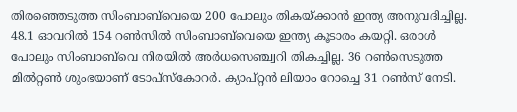തിരഞ്ഞെടുത്ത സിംബാബ്‌വെയെ 200 പോലും തികയ്ക്കാന്‍ ഇന്ത്യ അനുവദിച്ചില്ല. 48.1 ഓവറില്‍ 154 റണ്‍സില്‍ സിംബാബ്‌വെയെ ഇന്ത്യ കൂടാരം കയറ്റി. ഒരാള്‍ പോലും സിംബാബ്‌വെ നിരയില്‍ അര്‍ധസെഞ്ച്വറി തികച്ചില്ല. 36 റണ്‍സെടുത്ത മില്‍റ്റണ്‍ ശുംഭയാണ് ടോപ്‌സ്‌കോറര്‍. ക്യാപ്റ്റന്‍ ലിയാം റോച്ചെ 31 റണ്‍സ് നേടി.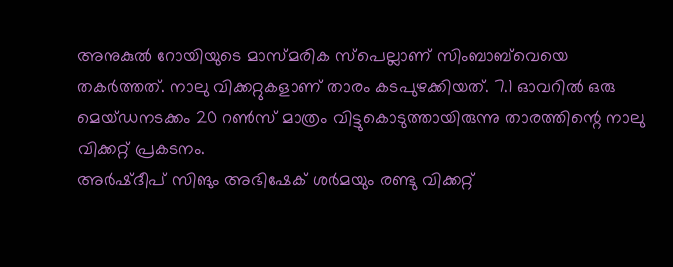അനുകുല്‍ റോയിയുടെ മാസ്മരിക സ്‌പെല്ലാണ് സിംബാബ്‌വെയെ തകര്‍ത്തത്. നാലു വിക്കറ്റുകളാണ് താരം കടപുഴക്കിയത്. 7.1 ഓവറില്‍ ഒരു മെയ്ഡനടക്കം 20 റണ്‍സ് മാത്രം വിട്ടുകൊടുത്തായിരുന്നു താരത്തിന്റെ നാലു വിക്കറ്റ് പ്രകടനം.
അര്‍ഷ്ദീപ് സിങും അഭിഷേക് ശര്‍മയും രണ്ടു വിക്കറ്റ്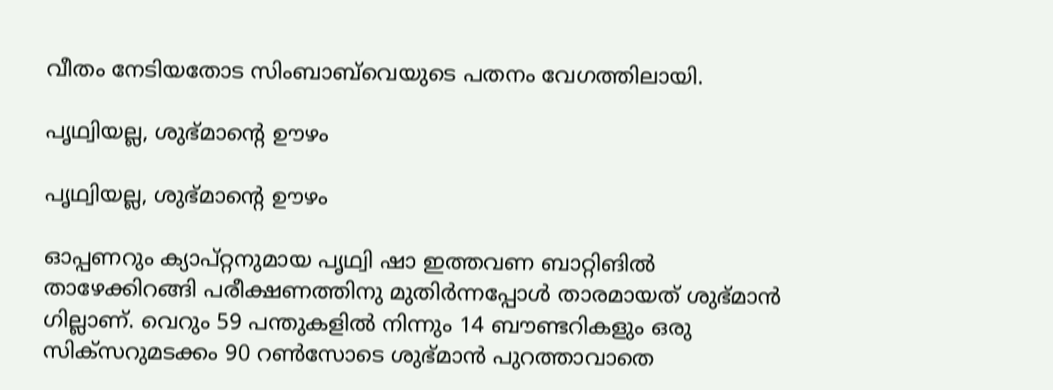വീതം നേടിയതോട സിംബാബ്‌വെയുടെ പതനം വേഗത്തിലായി.

പൃഥ്വിയല്ല, ശുഭ്മാന്റെ ഊഴം

പൃഥ്വിയല്ല, ശുഭ്മാന്റെ ഊഴം

ഓപ്പണറും ക്യാപ്റ്റനുമായ പൃഥ്വി ഷാ ഇത്തവണ ബാറ്റിങില്‍ താഴേക്കിറങ്ങി പരീക്ഷണത്തിനു മുതിര്‍ന്നപ്പോള്‍ താരമായത് ശുഭ്മാന്‍ ഗില്ലാണ്. വെറും 59 പന്തുകളില്‍ നിന്നും 14 ബൗണ്ടറികളും ഒരു സിക്‌സറുമടക്കം 90 റണ്‍സോടെ ശുഭ്മാന്‍ പുറത്താവാതെ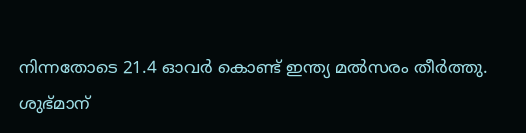നിന്നതോടെ 21.4 ഓവര്‍ കൊണ്ട് ഇന്ത്യ മല്‍സരം തീര്‍ത്തു.
ശുഭ്മാന്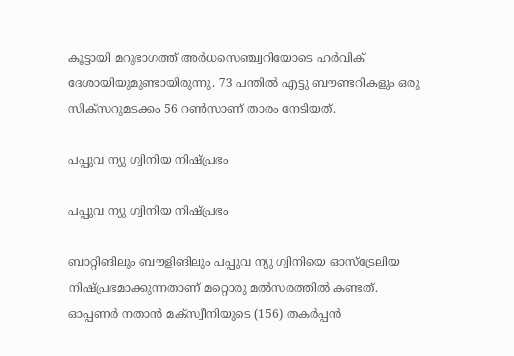കൂട്ടായി മറുഭാഗത്ത് അര്‍ധസെഞ്ച്വറിയോടെ ഹര്‍വിക് ദേശായിയുമുണ്ടായിരുന്നു. 73 പന്തില്‍ എട്ടു ബൗണ്ടറികളും ഒരു സിക്‌സറുമടക്കം 56 റണ്‍സാണ് താരം നേടിയത്.

പപ്പുവ ന്യു ഗ്വിനിയ നിഷ്പ്രഭം

പപ്പുവ ന്യു ഗ്വിനിയ നിഷ്പ്രഭം

ബാറ്റിങിലും ബൗളിങിലും പപ്പുവ ന്യു ഗ്വിനിയെ ഓസ്‌ട്രേലിയ നിഷ്പ്രഭമാക്കുന്നതാണ് മറ്റൊരു മല്‍സരത്തില്‍ കണ്ടത്. ഓപ്പണര്‍ നതാന്‍ മക്‌സ്വീനിയുടെ (156) തകര്‍പ്പന്‍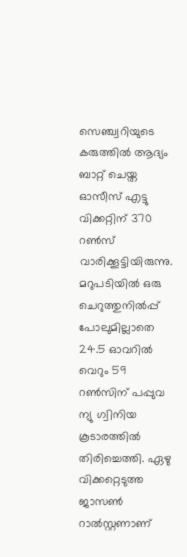സെഞ്ച്വറിയുടെ കരുത്തില്‍ ആദ്യം ബാറ്റ് ചെയ്ത ഓസീസ് എട്ടു വിക്കറ്റിന് 370 റണ്‍സ് വാരിക്കൂട്ടിയിരുന്നു.
മറുപടിയില്‍ ഒരു ചെറുത്തുനില്‍പ്പ് പോലുമില്ലാതെ 24.5 ഓവറില്‍ വെറും 59 റണ്‍സിന് പപ്പുവ ന്യു ഗ്വിനിയ കൂടാരത്തില്‍ തിരിച്ചെത്തി. ഏഴു വിക്കറ്റെടുത്ത ജാസണ്‍ റാല്‍സ്റ്റണാണ്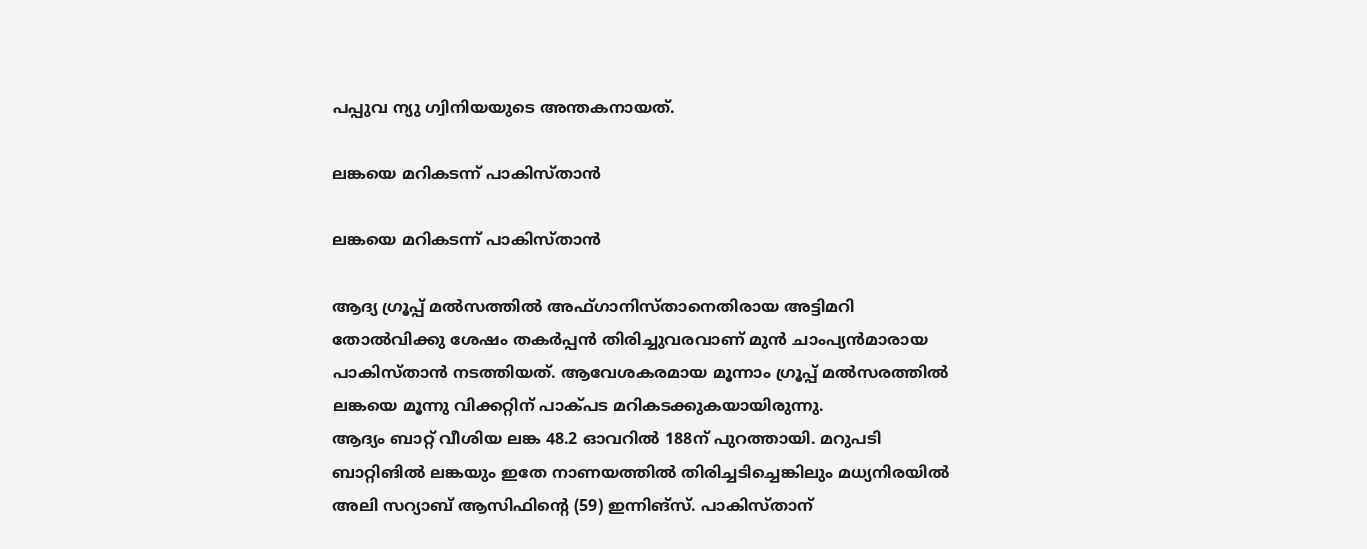പപ്പുവ ന്യു ഗ്വിനിയയുടെ അന്തകനായത്.

ലങ്കയെ മറികടന്ന് പാകിസ്താന്‍

ലങ്കയെ മറികടന്ന് പാകിസ്താന്‍

ആദ്യ ഗ്രൂപ്പ് മല്‍സത്തില്‍ അഫ്ഗാനിസ്താനെതിരായ അട്ടിമറി തോല്‍വിക്കു ശേഷം തകര്‍പ്പന്‍ തിരിച്ചുവരവാണ് മുന്‍ ചാംപ്യന്‍മാരായ പാകിസ്താന്‍ നടത്തിയത്. ആവേശകരമായ മൂന്നാം ഗ്രൂപ്പ് മല്‍സരത്തില്‍ ലങ്കയെ മൂന്നു വിക്കറ്റിന് പാക്പട മറികടക്കുകയായിരുന്നു.
ആദ്യം ബാറ്റ് വീശിയ ലങ്ക 48.2 ഓവറില്‍ 188ന് പുറത്തായി. മറുപടി ബാറ്റിങില്‍ ലങ്കയും ഇതേ നാണയത്തില്‍ തിരിച്ചടിച്ചെങ്കിലും മധ്യനിരയില്‍ അലി സറ്യാബ് ആസിഫിന്റെ (59) ഇന്നിങ്‌സ്. പാകിസ്താന്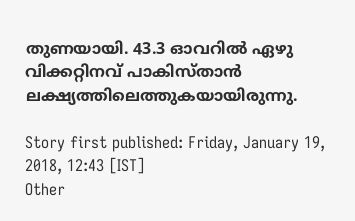തുണയായി. 43.3 ഓവറില്‍ ഏഴു വിക്കറ്റിനവ് പാകിസ്താന്‍ ലക്ഷ്യത്തിലെത്തുകയായിരുന്നു.

Story first published: Friday, January 19, 2018, 12:43 [IST]
Other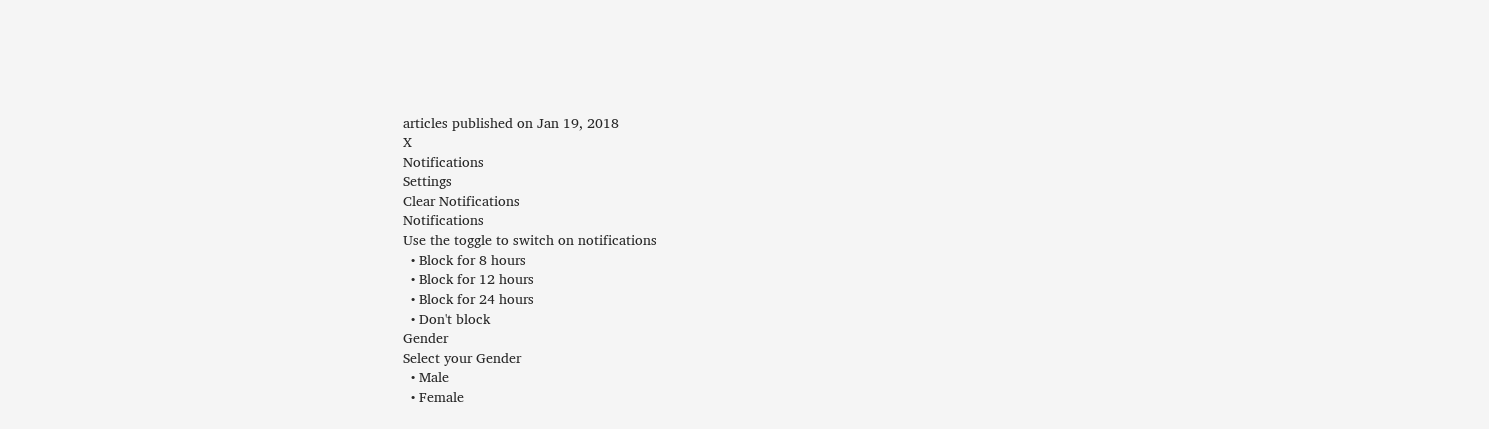articles published on Jan 19, 2018
X
Notifications
Settings
Clear Notifications
Notifications
Use the toggle to switch on notifications
  • Block for 8 hours
  • Block for 12 hours
  • Block for 24 hours
  • Don't block
Gender
Select your Gender
  • Male
  • Female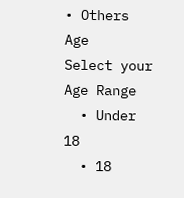• Others
Age
Select your Age Range
  • Under 18
  • 18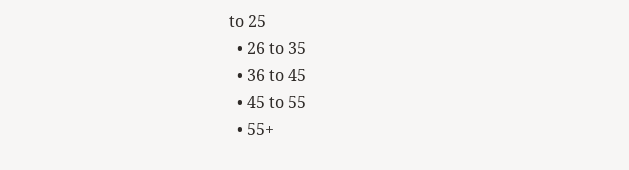to 25
  • 26 to 35
  • 36 to 45
  • 45 to 55
  • 55+